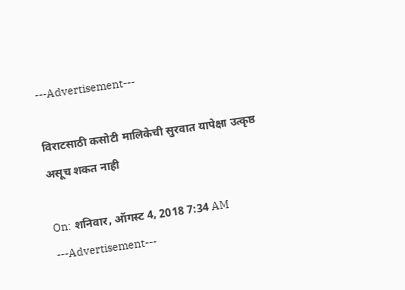---Advertisement---

विराटसाठी कसोटी मालिकेची सुरवात यापेक्षा उत्कृष्ठ असूच शकत नाही

On: शनिवार, ऑगस्ट 4, 2018 7:34 AM
---Advertisement---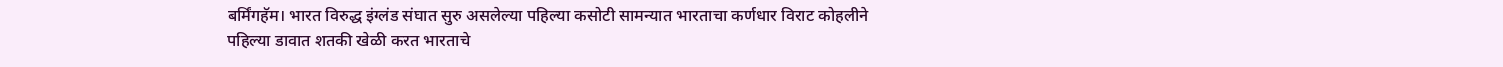बर्मिंगहॅम। भारत विरुद्ध इंग्लंड संघात सुरु असलेल्या पहिल्या कसोटी सामन्यात भारताचा कर्णधार विराट कोहलीने पहिल्या डावात शतकी खेळी करत भारताचे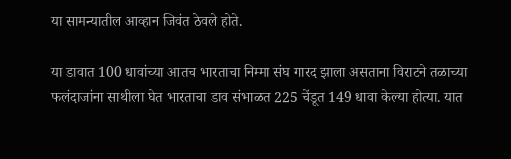या सामन्यातील आव्हान जिवंत ठेवले होते.

या डावात 100 धावांच्या आतच भारताचा निम्मा संघ गारद झाला असताना विराटने तळाच्या फलंदाजांना साथीला घेत भारताचा डाव संभाळत 225 चेंडूत 149 धावा केल्या होत्या. यात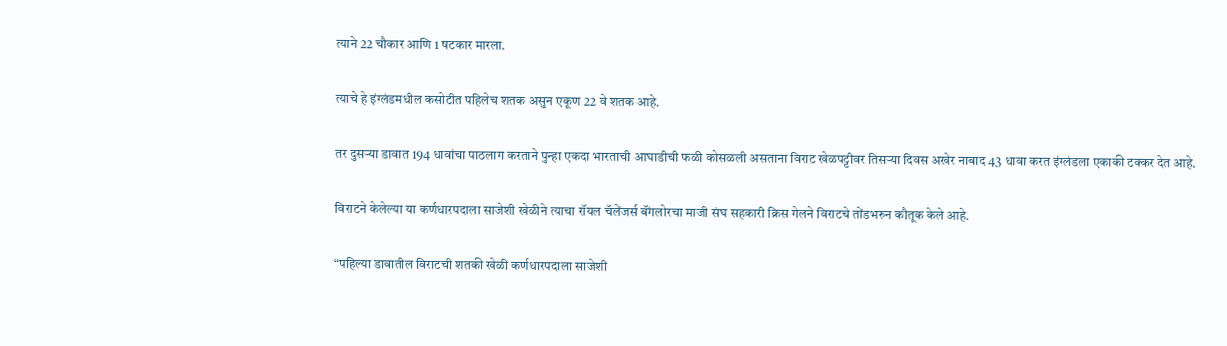त्याने 22 चौकार आणि 1 षटकार मारला.

त्याचे हे इंग्लंडमधील कसोटीत पहिलेच शतक असुन एकूण 22 वे शतक आहे.

तर दुसऱ्या डावात 194 धावांचा पाठलाग करताने पुन्हा एकदा भारताची आघाडीची फळी कोसळली असताना विराट खेळपट्टीवर तिसऱ्या दिवस अखेर नाबाद 43 धावा करत इंग्लंडला एकाकी टक्कर देत आहे.

विराटने केलेल्या या कर्णधारपदाला साजेशी खेळीने त्याचा रॉयल चॅलेंजर्स बॅंगलोरचा माजी संघ सहकारी क्रिस गेलने विराटचे तोंडभरुन कौतूक केले आहे.

“पहिल्या डावातील विराटची शतकी खेळी कर्णधारपदाला साजेशी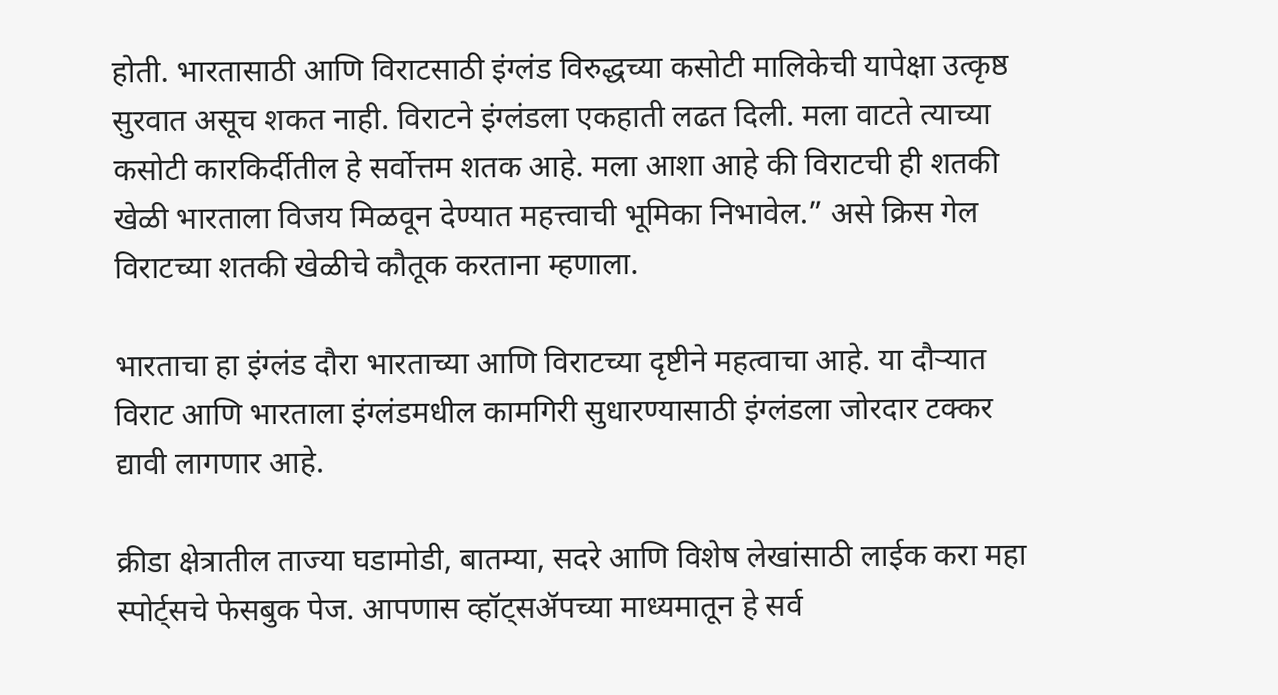होती. भारतासाठी आणि विराटसाठी इंग्लंड विरुद्धच्या कसोटी मालिकेची यापेक्षा उत्कृष्ठ सुरवात असूच शकत नाही. विराटने इंग्लंडला एकहाती लढत दिली. मला वाटते त्याच्या कसोटी कारकिर्दीतील हे सर्वोत्तम शतक आहे. मला आशा आहे की विराटची ही शतकी खेळी भारताला विजय मिळवून देण्यात महत्त्वाची भूमिका निभावेल.” असे क्रिस गेल विराटच्या शतकी खेळीचे कौतूक करताना म्हणाला.

भारताचा हा इंग्लंड दौरा भारताच्या आणि विराटच्या दृष्टीने महत्वाचा आहे. या दौऱ्यात विराट आणि भारताला इंग्लंडमधील कामगिरी सुधारण्यासाठी इंग्लंडला जोरदार टक्कर द्यावी लागणार आहे.

क्रीडा क्षेत्रातील ताज्या घडामोडी, बातम्या, सदरे आणि विशेष लेखांसाठी लाईक करा महा स्पोर्ट्सचे फेसबुक पेज. आपणास व्हॉट्सॲपच्या माध्यमातून हे सर्व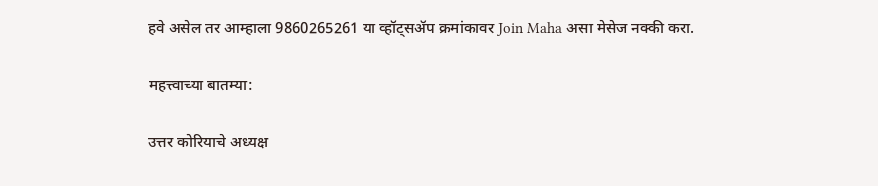हवे असेल तर आम्हाला 9860265261 या व्हॉट्सॲप क्रमांकावर Join Maha असा मेसेज नक्की करा.

महत्त्वाच्या बातम्या:

उत्तर कोरियाचे अध्यक्ष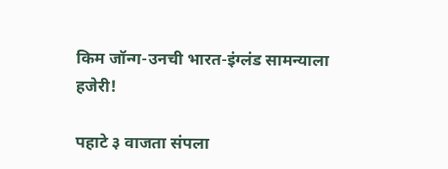किम जॉन्ग-उनची भारत-इंग्लंड सामन्याला हजेरी!

पहाटे ३ वाजता संपला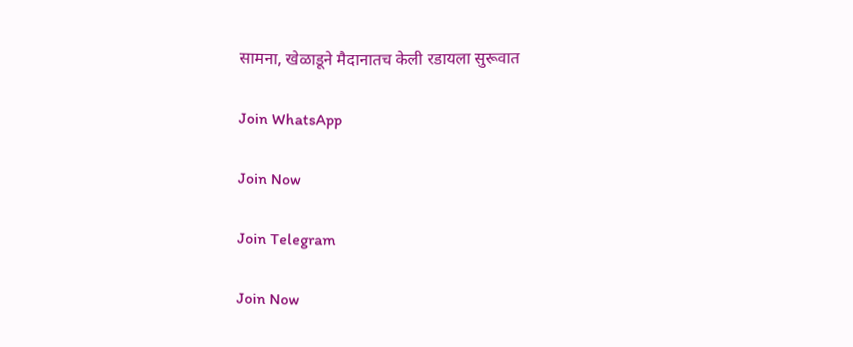सामना, खेळाडूने मैदानातच केली रडायला सुरूवात

Join WhatsApp

Join Now

Join Telegram

Join Now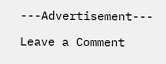---Advertisement---

Leave a Comment